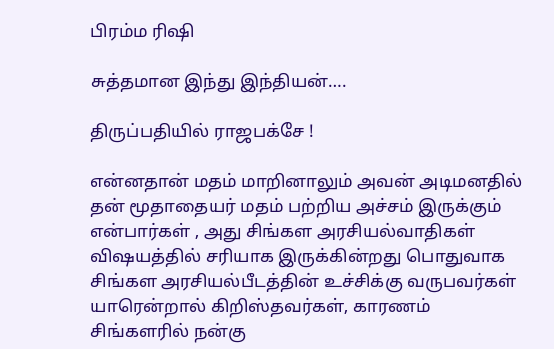பிரம்ம ரிஷி

சுத்தமான இந்து இந்தியன்….

திருப்பதியில் ராஜபக்சே !

என்னதான் மதம் மாறினாலும் அவன் அடிமனதில் தன் மூதாதையர் மதம் பற்றிய அச்சம் இருக்கும் என்பார்கள் , அது சிங்கள அரசியல்வாதிகள் விஷயத்தில் சரியாக இருக்கின்றது பொதுவாக சிங்கள அரசியல்பீடத்தின் உச்சிக்கு வருபவர்கள் யாரென்றால் கிறிஸ்தவர்கள், காரணம் சிங்களரில் நன்கு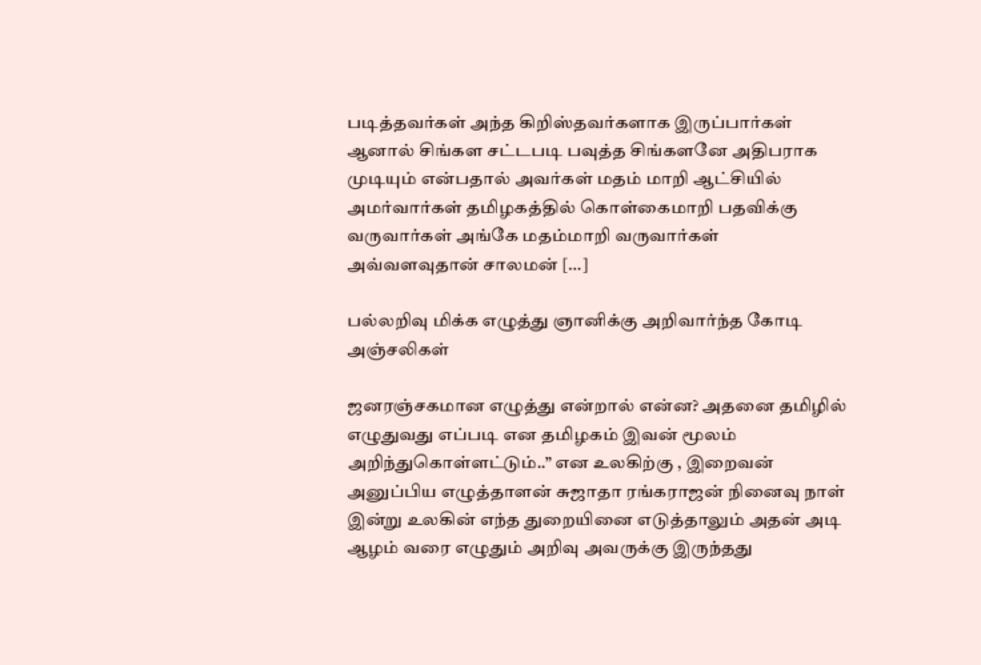படித்தவர்கள் அந்த கிறிஸ்தவர்களாக இருப்பார்கள் ஆனால் சிங்கள சட்டபடி பவுத்த சிங்களனே அதிபராக முடியும் என்பதால் அவர்கள் மதம் மாறி ஆட்சியில் அமர்வார்கள் தமிழகத்தில் கொள்கைமாறி பதவிக்கு வருவார்கள் அங்கே மதம்மாறி வருவார்கள் அவ்வளவுதான் சாலமன் […]

பல்லறிவு மிக்க எழுத்து ஞானிக்கு அறிவார்ந்த கோடி அஞ்சலிகள்

ஜனரஞ்சகமான எழுத்து என்றால் என்ன? அதனை தமிழில் எழுதுவது எப்படி என தமிழகம் இவன் மூலம் அறிந்துகொள்ளட்டும்..” என‌ உலகிற்கு , இறைவன் அனுப்பிய எழுத்தாளன் சுஜாதா ரங்கராஜன் நினைவு நாள் இன்று உலகின் எந்த துறையினை எடுத்தாலும் அதன் அடி ஆழம் வரை எழுதும் அறிவு அவருக்கு இருந்தது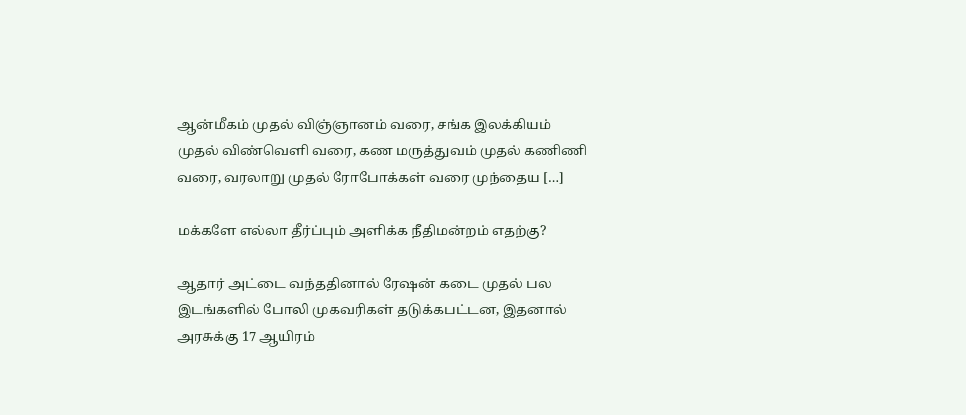ஆன்மீகம் முதல் விஞ்ஞானம் வரை, சங்க இலக்கியம் முதல் விண்வெளி வரை, கண மருத்துவம் முதல் கணிணி வரை, வரலாறு முதல் ரோபோக்கள் வரை முந்தைய […]

மக்களே எல்லா தீர்ப்பும் அளிக்க நீதிமன்றம் எதற்கு?

ஆதார் அட்டை வந்ததினால் ரேஷன் கடை முதல் பல இடங்களில் போலி முகவரிகள் தடுக்கபட்டன, இதனால் அரசுக்கு 17 ஆயிரம்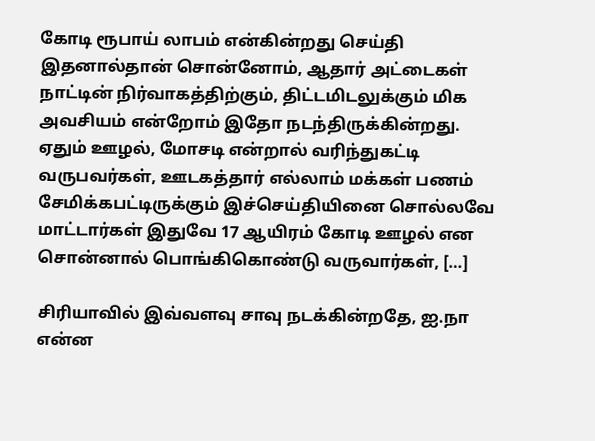கோடி ரூபாய் லாபம் என்கின்றது செய்தி இதனால்தான் சொன்னோம், ஆதார் அட்டைகள் நாட்டின் நிர்வாகத்திற்கும், திட்டமிடலுக்கும் மிக அவசியம் என்றோம் இதோ நடந்திருக்கின்றது. ஏதும் ஊழல், மோசடி என்றால் வரிந்துகட்டி வருபவர்கள், ஊடகத்தார் எல்லாம் மக்கள் பணம் சேமிக்கபட்டிருக்கும் இச்செய்தியினை சொல்லவே மாட்டார்கள் இதுவே 17 ஆயிரம் கோடி ஊழல் என சொன்னால் பொங்கிகொண்டு வருவார்கள், […]

சிரியாவில் இவ்வளவு சாவு நடக்கின்றதே, ஐ.நா என்ன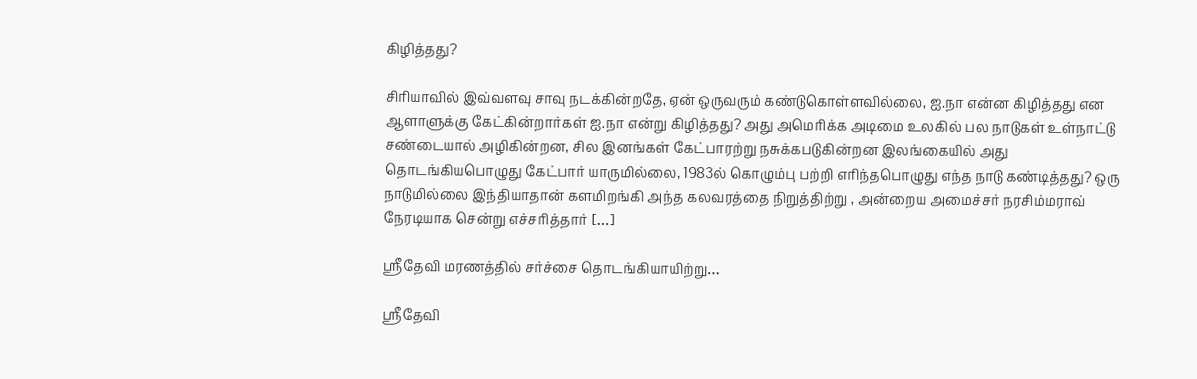கிழித்தது?

சிரியாவில் இவ்வளவு சாவு நடக்கின்றதே, ஏன் ஒருவரும் கண்டுகொள்ளவில்லை, ஐ.நா என்ன கிழித்தது என ஆளாளுக்கு கேட்கின்றார்கள் ஐ.நா என்று கிழித்தது? அது அமெரிக்க அடிமை உலகில் பல நாடுகள் உள்நாட்டு சண்டையால் அழிகின்றன, சில இனங்கள் கேட்பாரற்று நசுக்கபடுகின்றன‌ இலங்கையில் அது தொடங்கியபொழுது கேட்பார் யாருமில்லை, 1983ல் கொழும்பு பற்றி எரிந்தபொழுது எந்த நாடு கண்டித்தது? ஒரு நாடுமில்லை இந்தியாதான் களமிறங்கி அந்த கலவரத்தை நிறுத்திற்று , அன்றைய அமைச்சர் நரசிம்மராவ் நேரடியாக சென்று எச்சரித்தார் […]

ஸ்ரீதேவி மரணத்தில் சர்ச்சை தொடங்கியாயிற்று…

ஸ்ரீதேவி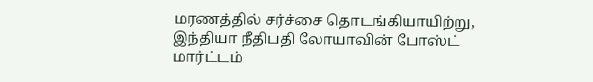மரணத்தில் சர்ச்சை தொடங்கியாயிற்று, இந்தியா நீதிபதி லோயாவின் போஸ்ட் மார்ட்டம்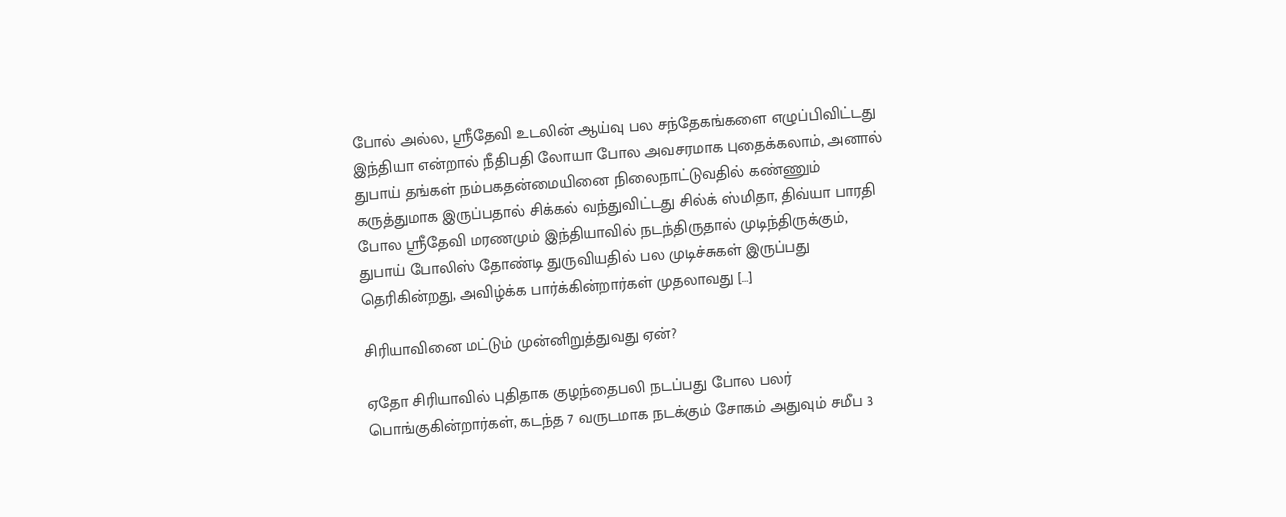போல் அல்ல, ஸ்ரீதேவி உடலின் ஆய்வு பல சந்தேகங்களை எழுப்பிவிட்டது இந்தியா என்றால் நீதிபதி லோயா போல அவசரமாக புதைக்கலாம், அனால் துபாய் தங்கள் நம்பகதன்மையினை நிலைநாட்டுவதில் கண்ணும் கருத்துமாக இருப்பதால் சிக்கல் வந்துவிட்டது சில்க் ஸ்மிதா, திவ்யா பாரதி போல ஸ்ரீதேவி மரணமும் இந்தியாவில் நடந்திருதால் முடிந்திருக்கும், துபாய் போலிஸ் தோண்டி துருவியதில் பல முடிச்சுகள் இருப்பது தெரிகின்றது, அவிழ்க்க பார்க்கின்றார்கள் முதலாவது […]

சிரியாவினை மட்டும் முன்னிறுத்துவது ஏன்?

ஏதோ சிரியாவில் புதிதாக குழந்தைபலி நடப்பது போல பலர் பொங்குகின்றார்கள், கடந்த 7 வருடமாக நடக்கும் சோகம் அதுவும் சமீப 3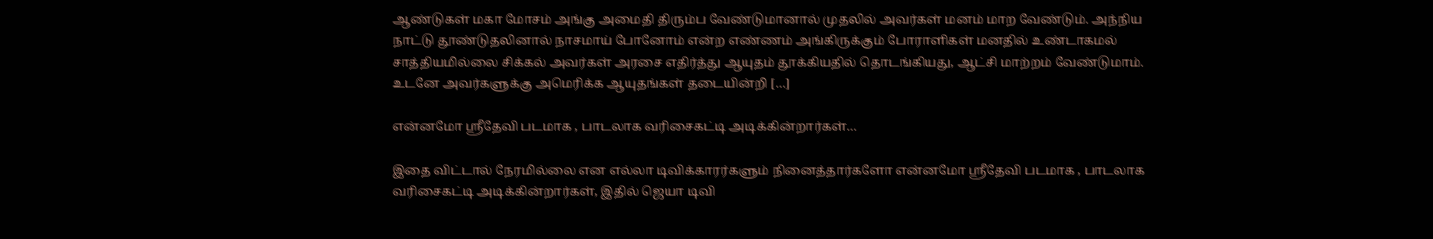ஆண்டுகள் மகா மோசம் அங்கு அமைதி திரும்ப வேண்டுமானால் முதலில் அவர்கள் மனம் மாற வேண்டும். அந்நிய நாட்டு தூண்டுதலினால் நாசமாய் போனோம் என்ற எண்ணம் அங்கிருக்கும் போராளிகள் மனதில் உண்டாகமல் சாத்தியமில்லை சிக்கல் அவர்கள் அரசை எதிர்த்து ஆயுதம் தூக்கியதில் தொடங்கியது, ஆட்சி மாற்றம் வேண்டுமாம். உடனே அவர்களுக்கு அமெரிக்க ஆயுதங்கள் தடையின்றி […]

என்னமோ ஸ்ரீதேவி படமாக , பாடலாக‌ வரிசைகட்டி அடிக்கின்றார்கள்…

இதை விட்டால் நேரமில்லை என எல்லா டிவிக்காரர்களும் நினைத்தார்களோ என்னமோ ஸ்ரீதேவி படமாக , பாடலாக‌ வரிசைகட்டி அடிக்கின்றார்கள், இதில் ஜெயா டிவி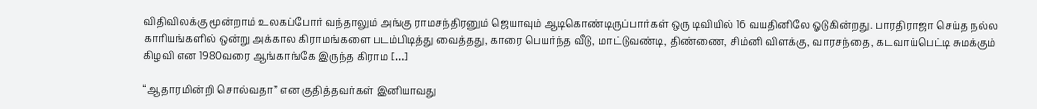விதிவிலக்கு மூன்றாம் உலகப்போர் வந்தாலும் அங்கு ராமசந்திரனும் ஜெயாவும் ஆடிகொண்டிருப்பார்கள் ஒரு டிவியில் 16 வயதினிலே ஓடுகின்றது. பாரதிராஜா செய்த நல்ல காரியங்களில் ஒன்று அக்கால கிராமங்களை படம்பிடித்து வைத்தது, காரை பெயர்ந்த வீடு, மாட்டுவண்டி, திண்ணை, சிம்னி விளக்கு, வாரசந்தை, கடவாய்பெட்டி சுமக்கும் கிழவி என 1980வரை ஆங்காங்கே இருந்த கிராம […]

“ஆதாரமின்றி சொல்வதா” என குதித்தவர்கள் இனியாவது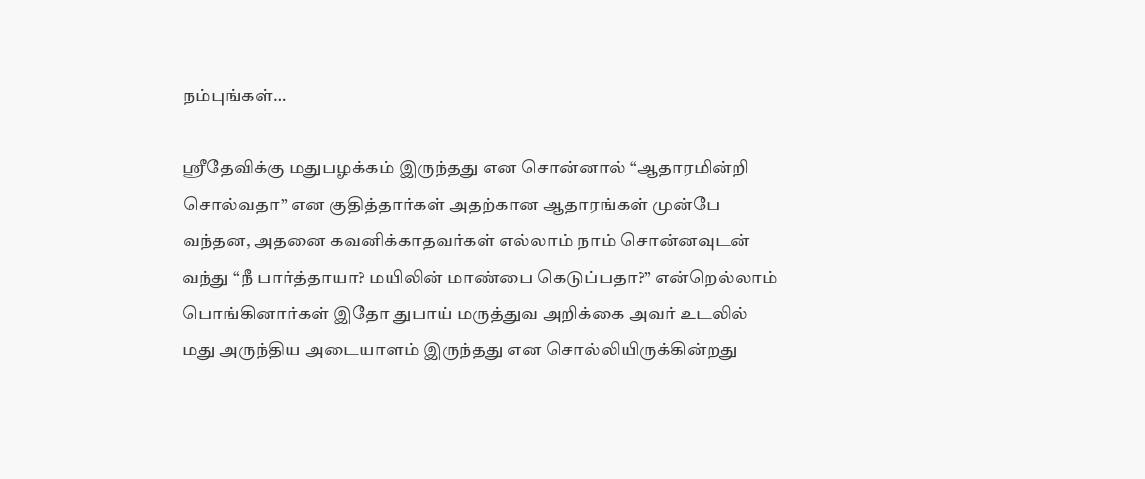நம்புங்கள்…

ஸ்ரீதேவிக்கு மதுபழக்கம் இருந்தது என சொன்னால் “ஆதாரமின்றி சொல்வதா” என குதித்தார்கள் அதற்கான ஆதாரங்கள் முன்பே வந்தன, அதனை கவனிக்காதவர்கள் எல்லாம் நாம் சொன்னவுடன் வந்து “நீ பார்த்தாயா? மயிலின் மாண்பை கெடுப்பதா?” என்றெல்லாம் பொங்கினார்கள் இதோ துபாய் மருத்துவ அறிக்கை அவர் உடலில் மது அருந்திய அடையாளம் இருந்தது என சொல்லியிருக்கின்றது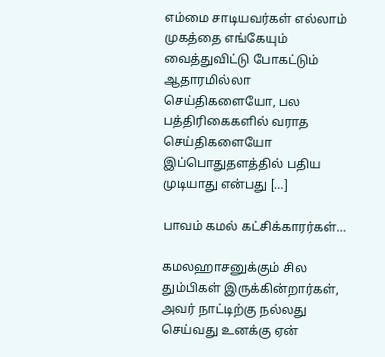எம்மை சாடியவர்கள் எல்லாம் முகத்தை எங்கேயும் வைத்துவிட்டு போகட்டும் ஆதாரமில்லா செய்திகளையோ, பல பத்திரிகைகளில் வராத செய்திகளையோ இப்பொதுதளத்தில் பதிய முடியாது என்பது […]

பாவம் கமல் கட்சிக்காரர்கள்…

கமலஹாசனுக்கும் சில தும்பிகள் இருக்கின்றார்கள், அவர் நாட்டிற்கு நல்லது செய்வது உனக்கு ஏன்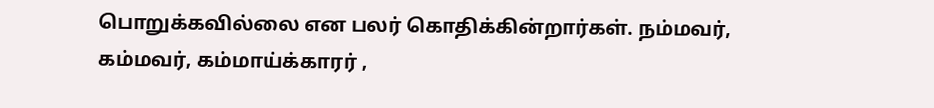பொறுக்கவில்லை என பலர் கொதிக்கின்றார்கள். நம்மவர், கம்மவர், கம்மாய்க்காரர் ,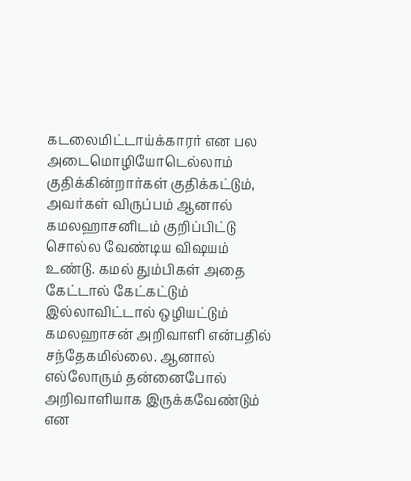கடலைமிட்டாய்க்காரர் என பல அடைமொழியோடெல்லாம் குதிக்கின்றார்கள் குதிக்கட்டும், அவர்கள் விருப்பம் ஆனால் கமலஹாசனிடம் குறிப்பிட்டு சொல்ல வேண்டிய விஷயம் உண்டு. கமல் தும்பிகள் அதை கேட்டால் கேட்கட்டும் இல்லாவிட்டால் ஒழியட்டும் கமலஹாசன் அறிவாளி என்பதில் சந்தேகமில்லை. ஆனால் எல்லோரும் தன்னைபோல் அறிவாளியாக இருக்கவேண்டும் என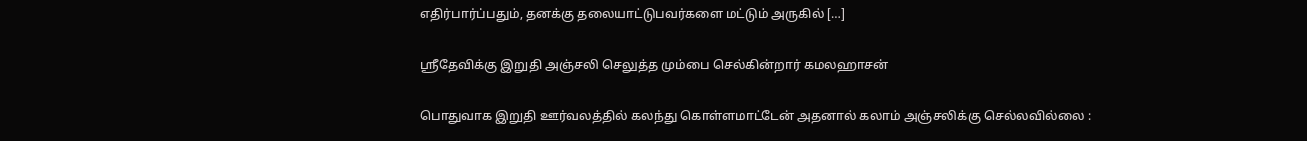எதிர்பார்ப்பதும், தனக்கு தலையாட்டுபவர்களை மட்டும் அருகில் […]

ஸ்ரீதேவிக்கு இறுதி அஞ்சலி செலுத்த மும்பை செல்கின்றார் கமலஹாசன்

பொதுவாக இறுதி ஊர்வலத்தில் கலந்து கொள்ளமாட்டேன் அதனால் கலாம் அஞ்சலிக்கு செல்லவில்லை :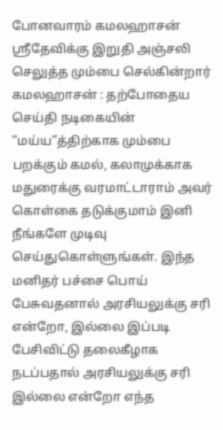போனவாரம் கமலஹாசன் ஸ்ரீதேவிக்கு இறுதி அஞ்சலி செலுத்த மும்பை செல்கின்றார் கமலஹாசன் : தற்போதைய செய்தி நடிகையின் “மய்ய”த்திற்காக மும்பை பறக்கும் கமல், கலாமுக்காக மதுரைக்கு வரமாட்டாராம் அவர் கொள்கை தடுக்குமாம் இனி நீங்களே முடிவு செய்துகொள்ளுங்கள். இந்த மனிதர் பச்சை பொய் பேசுவதனால் அரசியலுக்கு சரி என்றோ, இல்லை இப்படி பேசிவிட்டு தலைகீழாக நடப்பதால் அரசியலுக்கு சரி இல்லை என்றோ எந்த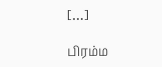[…]

பிரம்ம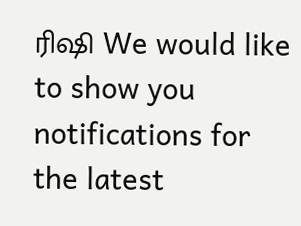ரிஷி We would like to show you notifications for the latest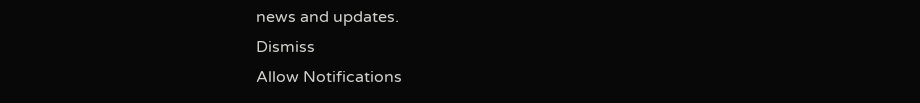news and updates.
Dismiss
Allow Notifications